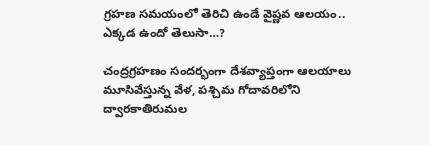గ్రహణ సమయంలో తెరిచి ఉండే వైష్ణవ ఆలయం.. ఎక్కడ ఉందో తెలుసా…?

చంద్రగ్రహణం సందర్భంగా దేశవ్యాప్తంగా ఆలయాలు మూసివేస్తున్న వేళ, పశ్చిమ గోదావరిలోని ద్వారకాతిరుమల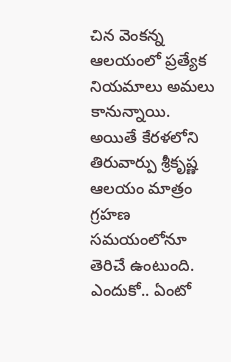చిన వెంకన్న ఆలయంలో ప్రత్యేక నియమాలు అమలు కానున్నాయి. అయితే కేరళలోని తిరువార్పు శ్రీకృష్ణ ఆలయం మాత్రం గ్రహణ సమయంలోనూ తెరిచే ఉంటుంది. ఎందుకో.. ఏంటో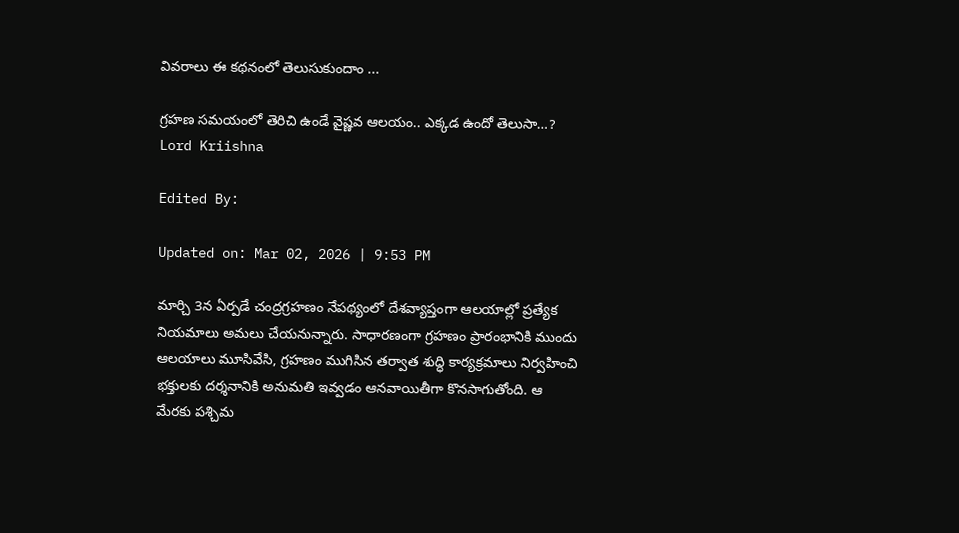వివరాలు ఈ కథనంలో తెలుసుకుందాం ...

గ్రహణ సమయంలో తెరిచి ఉండే వైష్ణవ ఆలయం.. ఎక్కడ ఉందో తెలుసా…?
Lord Kriishna

Edited By:

Updated on: Mar 02, 2026 | 9:53 PM

మార్చి 3న ఏర్పడే చంద్రగ్రహణం నేపథ్యంలో దేశవ్యాప్తంగా ఆలయాల్లో ప్రత్యేక నియమాలు అమలు చేయనున్నారు. సాధారణంగా గ్రహణం ప్రారంభానికి ముందు ఆలయాలు మూసివేసి, గ్రహణం ముగిసిన తర్వాత శుద్ధి కార్యక్రమాలు నిర్వహించి భక్తులకు దర్శనానికి అనుమతి ఇవ్వడం ఆనవాయితీగా కొనసాగుతోంది. ఆ మేరకు పశ్చిమ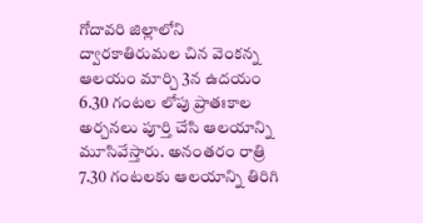గోదావరి జిల్లాలోని ద్వారకాతిరుమల చిన వెంకన్న ఆలయం మార్చి 3న ఉదయం 6.30 గంటల లోపు ప్రాతఃకాల అర్చనలు పూర్తి చేసి ఆలయాన్ని మూసివేస్తారు. అనంతరం రాత్రి 7.30 గంటలకు ఆలయాన్ని తిరిగి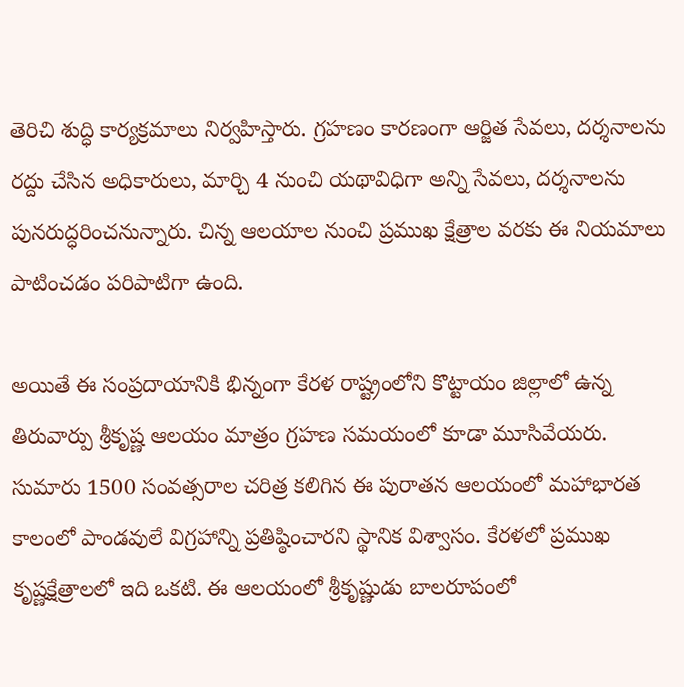తెరిచి శుద్ధి కార్యక్రమాలు నిర్వహిస్తారు. గ్రహణం కారణంగా ఆర్జిత సేవలు, దర్శనాలను రద్దు చేసిన అధికారులు, మార్చి 4 నుంచి యథావిధిగా అన్ని సేవలు, దర్శనాలను పునరుద్ధరించనున్నారు. చిన్న ఆలయాల నుంచి ప్రముఖ క్షేత్రాల వరకు ఈ నియమాలు పాటించడం పరిపాటిగా ఉంది.

అయితే ఈ సంప్రదాయానికి భిన్నంగా కేరళ రాష్ట్రంలోని కొట్టాయం జిల్లాలో ఉన్న తిరువార్పు శ్రీకృష్ణ ఆలయం మాత్రం గ్రహణ సమయంలో కూడా మూసివేయరు. సుమారు 1500 సంవత్సరాల చరిత్ర కలిగిన ఈ పురాతన ఆలయంలో మహాభారత కాలంలో పాండవులే విగ్రహాన్ని ప్రతిష్ఠించారని స్థానిక విశ్వాసం. కేరళలో ప్రముఖ కృష్ణక్షేత్రాలలో ఇది ఒకటి. ఈ ఆలయంలో శ్రీకృష్ణుడు బాలరూపంలో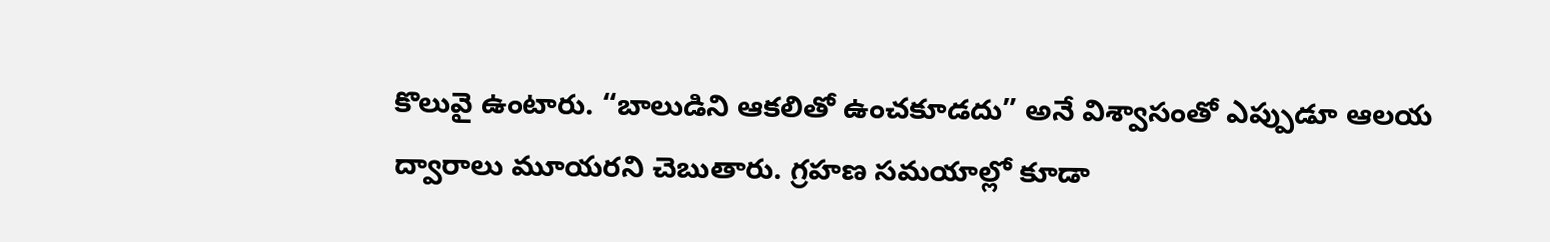కొలువై ఉంటారు. “బాలుడిని ఆకలితో ఉంచకూడదు” అనే విశ్వాసంతో ఎప్పుడూ ఆలయ ద్వారాలు మూయరని చెబుతారు. గ్రహణ సమయాల్లో కూడా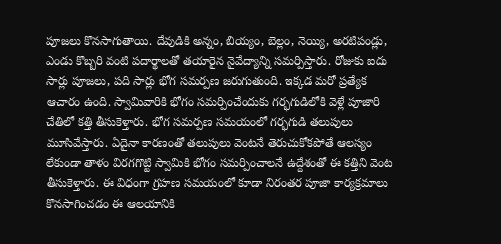పూజలు కొనసాగుతాయి. దేవుడికి అన్నం, బియ్యం, బెల్లం, నెయ్యి, అరటిపండ్లు, ఎండు కొబ్బరి వంటి పదార్థాలతో తయారైన నైవేద్యాన్ని సమర్పిస్తారు. రోజుకు ఐదు సార్లు పూజలు, పది సార్లు భోగ సమర్పణ జరుగుతుంది. ఇక్కడ మరో ప్రత్యేక ఆచారం ఉంది. స్వామివారికి భోగం సమర్పించేందుకు గర్భగుడిలోకి వెళ్లే పూజారి చేతిలో కత్తి తీసుకెళ్తారు. భోగ సమర్పణ సమయంలో గర్భగుడి తలుపులు మూసివేస్తారు. ఏదైనా కారణంతో తలుపులు వెంటనే తెరుచుకోకపోతే ఆలస్యం లేకుండా తాళం విరగగొట్టి స్వామికి భోగం సమర్పించాలనే ఉద్దేశంతో ఈ కత్తిని వెంట తీసుకెళ్తారు. ఈ విధంగా గ్రహణ సమయంలో కూడా నిరంతర పూజా కార్యక్రమాలు కొనసాగించడం ఈ ఆలయానికి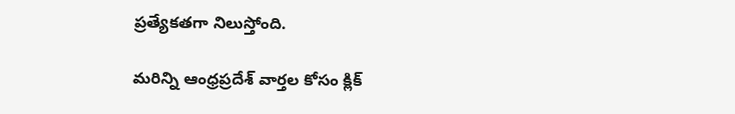ప్రత్యేకతగా నిలుస్తోంది.

మరిన్ని ఆంధ్రప్రదేశ్‌ వార్తల కోసం క్లిక్‌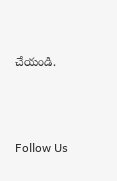చేయండి.



Follow Us